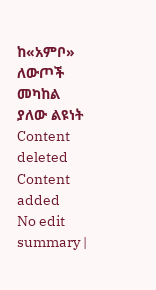ከ«አምቦ» ለውጦች መካከል ያለው ልዩነት
Content deleted Content added
No edit summary |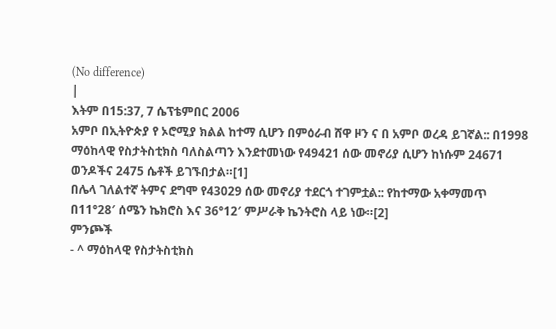(No difference)
|
እትም በ15:37, 7 ሴፕቴምበር 2006
አምቦ በኢትዮጵያ የ ኦሮሚያ ክልል ከተማ ሲሆን በምዕራብ ሸዋ ዞን ና በ አምቦ ወረዳ ይገኛል:: በ1998 ማዕከላዊ የስታትስቲክስ ባለስልጣን እንደተመነው የ49421 ሰው መኖሪያ ሲሆን ከነሱም 24671 ወንዶችና 2475 ሴቶች ይገኙበታል።[1]
በሌላ ገለልተኛ ትምና ደግሞ የ43029 ሰው መኖሪያ ተደርጎ ተገምቷል:: የከተማው አቀማመጥ በ11°28′ ሰሜን ኬክሮስ እና 36°12′ ምሥራቅ ኬንትሮስ ላይ ነው።[2]
ምንጮች
- ^ ማዕከላዊ የስታትስቲክስ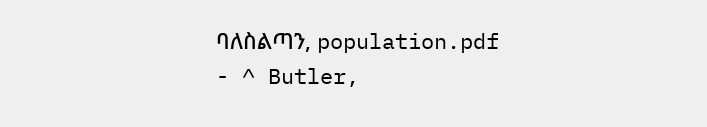ባለስልጣን, population.pdf
- ^ Butler,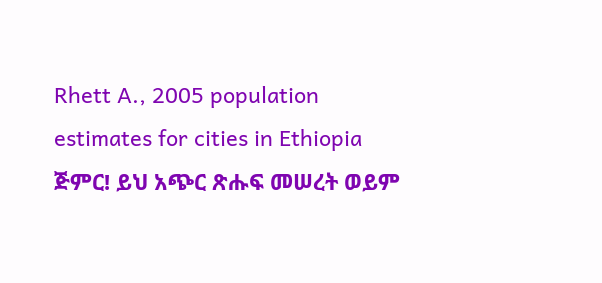Rhett A., 2005 population estimates for cities in Ethiopia
ጅምር! ይህ አጭር ጽሑፍ መሠረት ወይም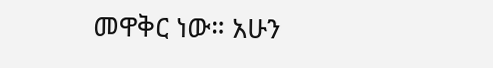መዋቅር ነው። አሁን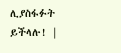ሊያስፋፉት ይችላሉ! |